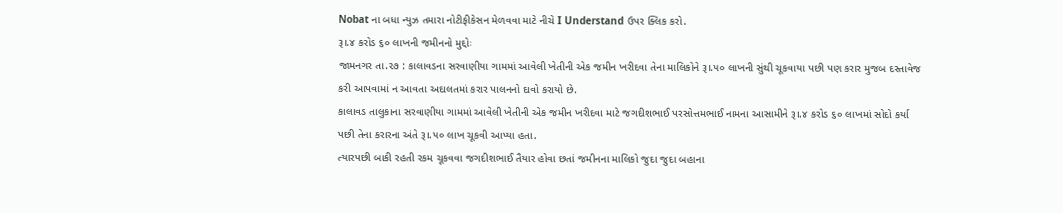Nobat ના બધા ન્યુઝ તમારા નોટીફીકેસન મેળવવા માટે નીચે I Understand ઉપર ક્લિક કરો.
રૂ।.૪ કરોડ ૬૦ લાખની જમીનનો મુદ્દોઃ
જામનગર તા.૨૭ : કાલાવડના સરવાણીયા ગામમાં આવેલી ખેતીની એક જમીન ખરીદવા તેના માલિકોને રૂ।.૫૦ લાખની સુંથી ચૂકવાયા પછી પણ કરાર મુજબ દસ્તાવેજ કરી આપવામાં ન આવતા અદાલતમાં કરાર પાલનનો દાવો કરાયો છે.
કાલાવડ તાલુકાના સરવાણીયા ગામમાં આવેલી ખેતીની એક જમીન ખરીદવા માટે જગદીશભાઈ પરસોત્તમભાઈ નામના આસામીને રૂ।.૪ કરોડ ૬૦ લાખમાં સોદો કર્યા પછી તેના કરારના અંતે રૂ।.૫૦ લાખ ચૂકવી આપ્યા હતા.
ત્યારપછી બાકી રહતી રકમ ચૂકવવા જગદીશભાઈ તૈયાર હોવા છતાં જમીનના માલિકો જુદા જુદા બહાના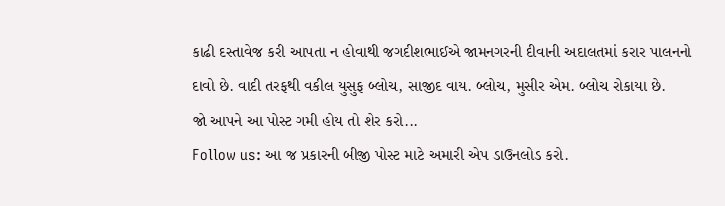કાઢી દસ્તાવેજ કરી આપતા ન હોવાથી જગદીશભાઈએ જામનગરની દીવાની અદાલતમાં કરાર પાલનનો દાવો છે. વાદી તરફથી વકીલ યુસુફ બ્લોચ, સાજીદ વાય. બ્લોચ, મુસીર એમ. બ્લોચ રોકાયા છે.
જો આપને આ પોસ્ટ ગમી હોય તો શેર કરો...
Follow us: આ જ પ્રકારની બીજી પોસ્ટ માટે અમારી એપ ડાઉનલોડ કરો.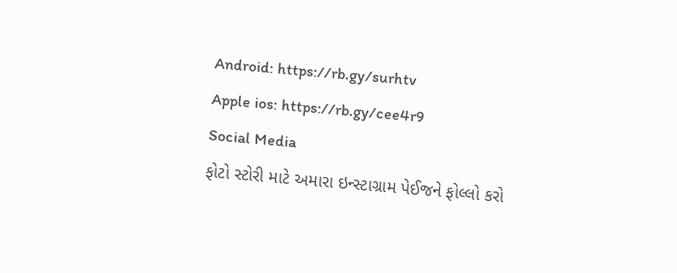Android: https://rb.gy/surhtv
Apple ios: https://rb.gy/cee4r9
Social Media
ફોટો સ્ટોરી માટે અમારા ઇન્સ્ટાગ્રામ પેઈજને ફોલ્લો કરો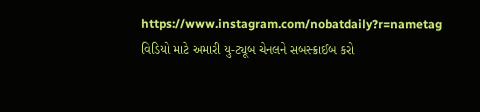https://www.instagram.com/nobatdaily?r=nametag
વિડિયો માટે અમારી યુ-ટ્યૂબ ચેનલને સબસ્ક્રાઈબ કરો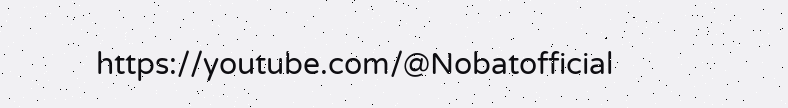https://youtube.com/@Nobatofficial